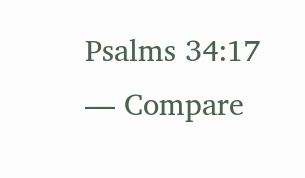Psalms 34:17 — Compare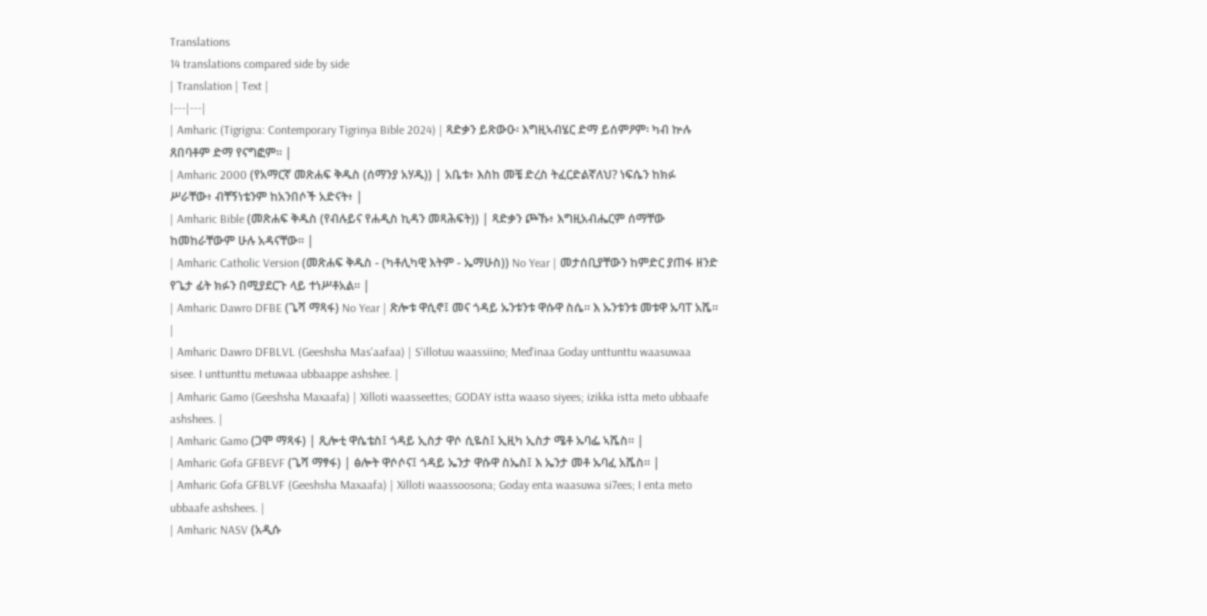Translations
14 translations compared side by side
| Translation | Text |
|---|---|
| Amharic (Tigrigna: Contemporary Tigrinya Bible 2024) | ጻድቃን ይጽውዑ፡ እግዚኣብሄር ድማ ይሰምዖም፡ ካብ ኵሉ ጸበባቶም ድማ የናግፎም። |
| Amharic 2000 (የአማርኛ መጽሐፍ ቅዱስ (ሰማንያ አሃዱ)) | አቤቱ፥ እስከ መቼ ድረስ ትፈርድልኛለህ? ነፍሴን ከክፉ ሥራቸው፥ ብቸኝነቴንም ከአንበሶች አድናት፥ |
| Amharic Bible (መጽሐፍ ቅዱስ (የብሉይና የሐዲስ ኪዳን መጻሕፍት)) | ጻድቃን ጮኹ፥ እግዚአብሔርም ሰማቸው ከመከራቸውም ሁሉ አዳናቸው። |
| Amharic Catholic Version (መጽሐፍ ቅዱስ - (ካቶሊካዊ እትም - ኤማሁስ)) No Year | መታሰቢያቸውን ከምድር ያጠፋ ዘንድ የጌታ ፊት ክፉን በሚያደርጉ ላይ ተነሥቶአል። |
| Amharic Dawro DFBE (ጌሻ ማጻፋ) No Year | ጽሎቱ ዋሲኖ፤ መና ጎዳይ ኡንቱንቱ ዋሱዋ ስሴ። እ ኡንቱንቱ መቱዋ ኡባፐ አሼ። |
| Amharic Dawro DFBLVL (Geeshsha Mas'aafaa) | S'illotuu waassiino; Med'inaa Goday unttunttu waasuwaa sisee. I unttunttu metuwaa ubbaappe ashshee. |
| Amharic Gamo (Geeshsha Maxaafa) | Xilloti waasseettes; GODAY istta waaso siyees; izikka istta meto ubbaafe ashshees. |
| Amharic Gamo (ጋሞ ማጻፋ) | ጺሎቲ ዋሴቴስ፤ ጎዳይ ኢስታ ዋሶ ሲዬስ፤ ኢዚካ ኢስታ ሜቶ ኡባፌ ኣሼስ። |
| Amharic Gofa GFBEVF (ጌሻ ማፃፋ) | ፅሎት ዋሶሶና፤ ጎዳይ ኤንታ ዋሱዋ ስኤስ፤ እ ኤንታ መቶ ኡባፈ አሼስ። |
| Amharic Gofa GFBLVF (Geeshsha Maxaafa) | Xilloti waassoosona; Goday enta waasuwa si7ees; I enta meto ubbaafe ashshees. |
| Amharic NASV (አዲሱ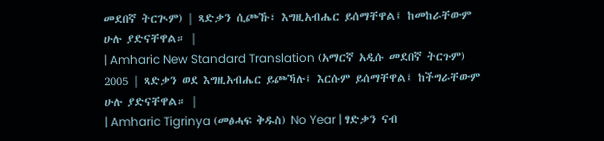መደበኛ ትርጒም) | ጻድቃን ሲጮኹ፣ እግዚአብሔር ይሰማቸዋል፤ ከመከራቸውም ሁሉ ያድናቸዋል። |
| Amharic New Standard Translation (አማርኛ አዲሱ መደበኛ ትርጉም) 2005 | ጻድቃን ወደ እግዚአብሔር ይጮኻሉ፤ እርሱም ይሰማቸዋል፤ ከችግራቸውም ሁሉ ያድናቸዋል። |
| Amharic Tigrinya (መፅሓፍ ቅዱስ) No Year | ፃድቃን ናብ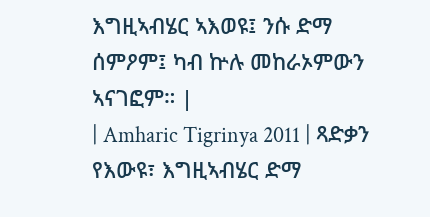እግዚኣብሄር ኣእወዩ፤ ንሱ ድማ ሰምዖም፤ ካብ ኵሉ መከራኦምውን ኣናገፎም። |
| Amharic Tigrinya 2011 | ጻድቃን የእውዩ፣ እግዚኣብሄር ድማ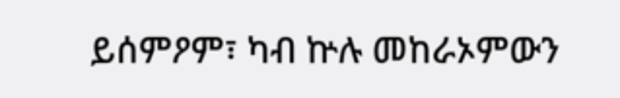ይሰምዖም፣ ካብ ኵሉ መከራኦምውን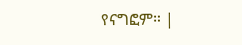የናግፎም። |